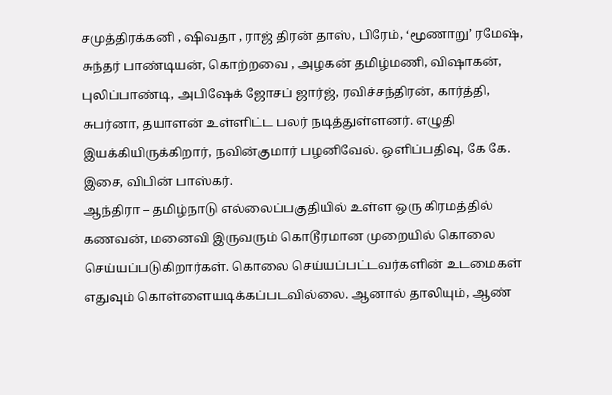சமுத்திரக்கனி , ஷிவதா , ராஜ் திரன் தாஸ், பிரேம், ‘மூணாறு’ ரமேஷ், சுந்தர் பாண்டியன், கொற்றவை , அழகன் தமிழ்மணி, விஷாகன், புலிப்பாண்டி, அபிஷேக் ஜோசப் ஜார்ஜ், ரவிச்சந்திரன், கார்த்தி, சுபர்னா, தயாளன் உள்ளிட்ட பலர் நடித்துள்ளனர். எழுதி இயக்கியிருக்கிறார், நவின்குமார் பழனிவேல். ஒளிப்பதிவு, கே கே. இசை, விபின் பாஸ்கர்.
ஆந்திரா – தமிழ்நாடு எல்லைப்பகுதியில் உள்ள ஒரு கிரமத்தில் கணவன், மனைவி இருவரும் கொடூரமான முறையில் கொலை செய்யப்படுகிறார்கள். கொலை செய்யப்பட்டவர்களின் உடமைகள் எதுவும் கொள்ளையடிக்கப்படவில்லை. ஆனால் தாலியும், ஆண்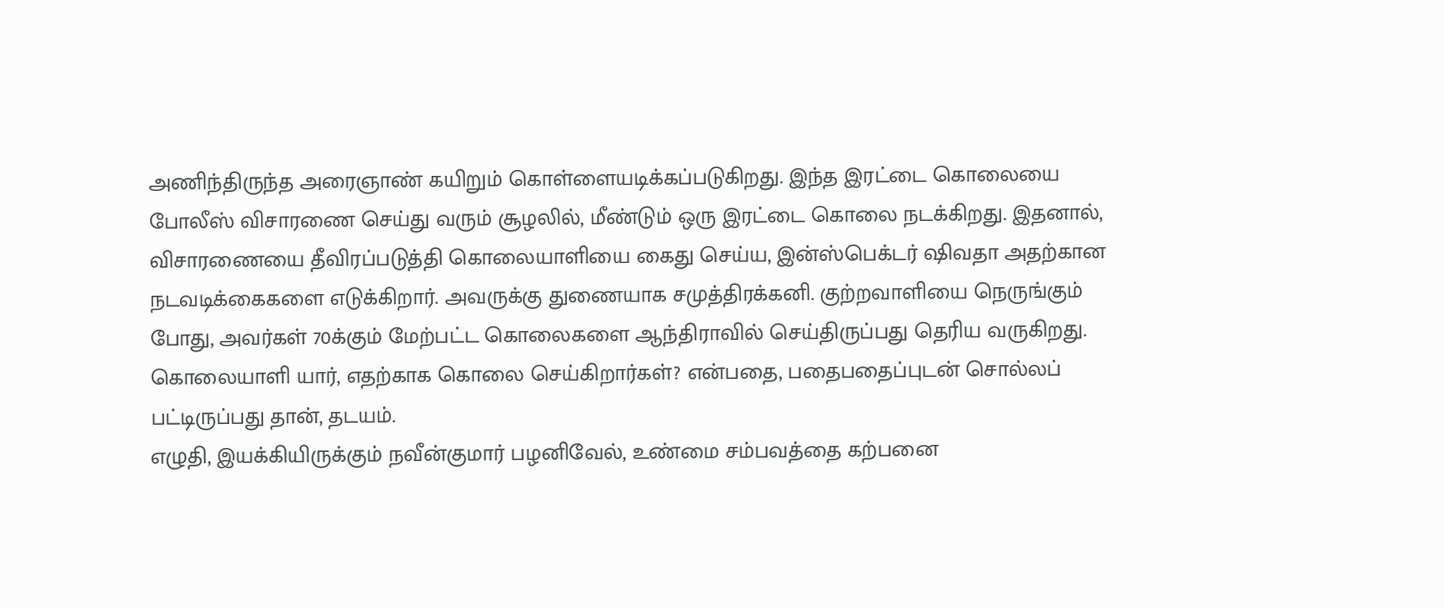அணிந்திருந்த அரைஞாண் கயிறும் கொள்ளையடிக்கப்படுகிறது. இந்த இரட்டை கொலையை போலீஸ் விசாரணை செய்து வரும் சூழலில், மீண்டும் ஒரு இரட்டை கொலை நடக்கிறது. இதனால், விசாரணையை தீவிரப்படுத்தி கொலையாளியை கைது செய்ய, இன்ஸ்பெக்டர் ஷிவதா அதற்கான நடவடிக்கைகளை எடுக்கிறார். அவருக்கு துணையாக சமுத்திரக்கனி. குற்றவாளியை நெருங்கும் போது, அவர்கள் 70க்கும் மேற்பட்ட கொலைகளை ஆந்திராவில் செய்திருப்பது தெரிய வருகிறது. கொலையாளி யார், எதற்காக கொலை செய்கிறார்கள்? என்பதை, பதைபதைப்புடன் சொல்லப் பட்டிருப்பது தான், தடயம்.
எழுதி, இயக்கியிருக்கும் நவீன்குமார் பழனிவேல், உண்மை சம்பவத்தை கற்பனை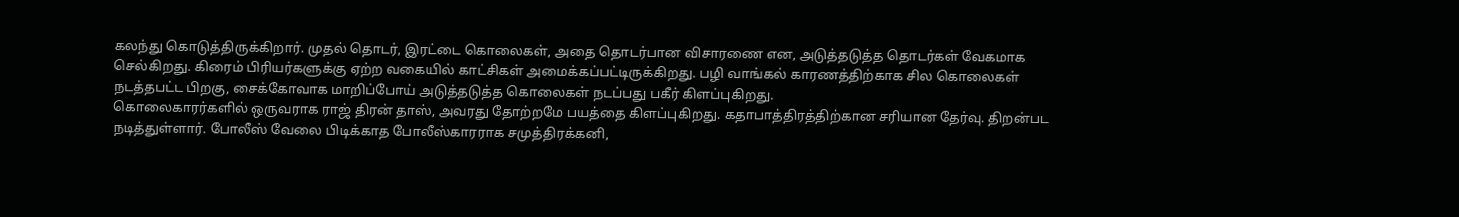கலந்து கொடுத்திருக்கிறார். முதல் தொடர், இரட்டை கொலைகள், அதை தொடர்பான விசாரணை என, அடுத்தடுத்த தொடர்கள் வேகமாக செல்கிறது. கிரைம் பிரியர்களுக்கு ஏற்ற வகையில் காட்சிகள் அமைக்கப்பட்டிருக்கிறது. பழி வாங்கல் காரணத்திற்காக சில கொலைகள் நடத்தபட்ட பிறகு, சைக்கோவாக மாறிப்போய் அடுத்தடுத்த கொலைகள் நடப்பது பகீர் கிளப்புகிறது.
கொலைகாரர்களில் ஒருவராக ராஜ் திரன் தாஸ், அவரது தோற்றமே பயத்தை கிளப்புகிறது. கதாபாத்திரத்திற்கான சரியான தேர்வு. திறன்பட நடித்துள்ளார். போலீஸ் வேலை பிடிக்காத போலீஸ்காரராக சமுத்திரக்கனி,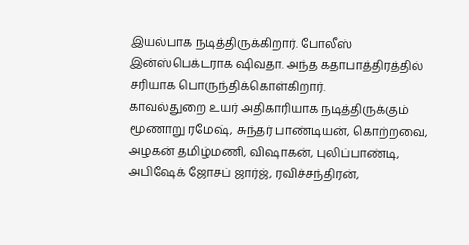இயல்பாக நடித்திருக்கிறார். போலீஸ் இன்ஸ்பெக்டராக ஷிவதா. அந்த கதாபாத்திரத்தில் சரியாக பொருந்திக்கொள்கிறார்.
காவல்துறை உயர் அதிகாரியாக நடித்திருக்கும் மூணாறு ரமேஷ், சுந்தர் பாண்டியன், கொற்றவை, அழகன் தமிழ்மணி, விஷாகன், புலிப்பாண்டி, அபிஷேக் ஜோசப் ஜார்ஜ், ரவிச்சந்திரன்,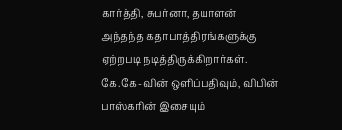கார்த்தி, சுபர்னா, தயாளன் அந்தந்த கதாபாத்திரங்களுக்கு ஏற்றபடி நடித்திருக்கிறார்கள்.
கே.கே-வின் ஒளிப்பதிவும், விபின் பாஸ்கரின் இசையும்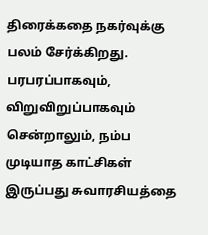திரைக்கதை நகர்வுக்கு பலம் சேர்க்கிறது. பரபரப்பாகவும், விறுவிறுப்பாகவும் சென்றாலும், நம்ப முடியாத காட்சிகள் இருப்பது சுவாரசியத்தை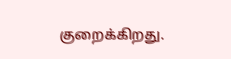குறைக்கிறது.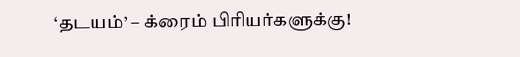‘தடயம்’ – க்ரைம் பிரியர்களுக்கு!